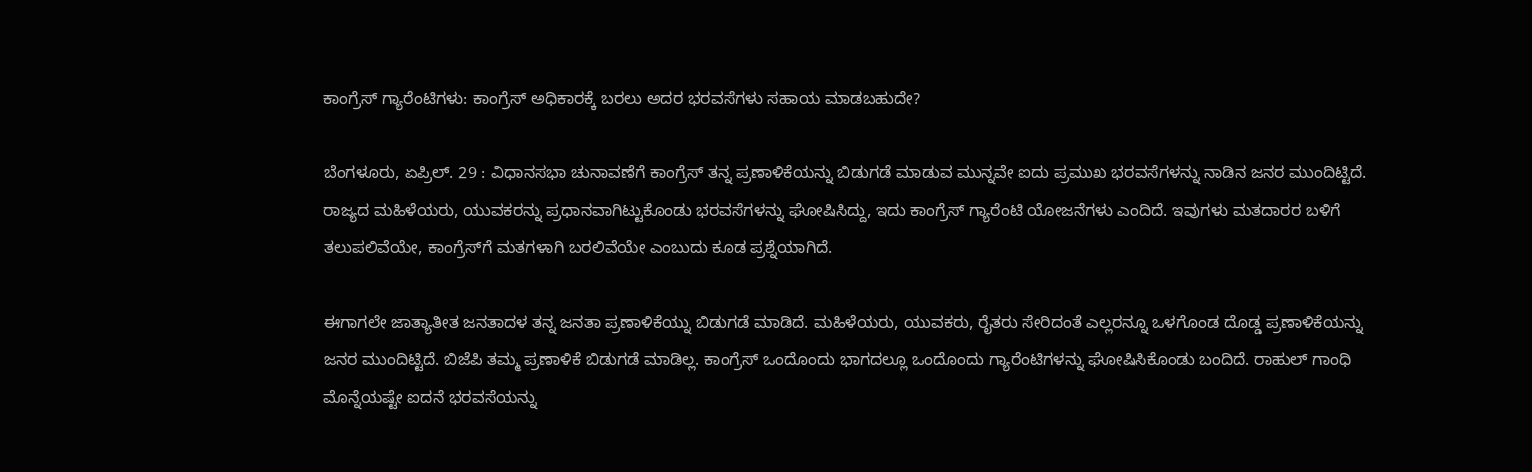ಕಾಂಗ್ರೆಸ್ ಗ್ಯಾರೆಂಟಿಗಳು: ಕಾಂಗ್ರೆಸ್ ಅಧಿಕಾರಕ್ಕೆ ಬರಲು ಅದರ ಭರವಸೆಗಳು ಸಹಾಯ ಮಾಡಬಹುದೇ?

ಬೆಂಗಳೂರು, ಏಪ್ರಿಲ್. 29 : ವಿಧಾನಸಭಾ ಚುನಾವಣೆಗೆ ಕಾಂಗ್ರೆಸ್ ತನ್ನ ಪ್ರಣಾಳಿಕೆಯನ್ನು ಬಿಡುಗಡೆ ಮಾಡುವ ಮುನ್ನವೇ ಐದು ಪ್ರಮುಖ ಭರವಸೆಗಳನ್ನು ನಾಡಿನ ಜನರ ಮುಂದಿಟ್ಟಿದೆ. ರಾಜ್ಯದ ಮಹಿಳೆಯರು, ಯುವಕರನ್ನು ಪ್ರಧಾನವಾಗಿಟ್ಟುಕೊಂಡು ಭರವಸೆಗಳನ್ನು ಘೋಷಿಸಿದ್ದು, ಇದು ಕಾಂಗ್ರೆಸ್ ಗ್ಯಾರೆಂಟಿ ಯೋಜನೆಗಳು ಎಂದಿದೆ. ಇವುಗಳು ಮತದಾರರ ಬಳಿಗೆ ತಲುಪಲಿವೆಯೇ, ಕಾಂಗ್ರೆಸ್‌ಗೆ ಮತಗಳಾಗಿ ಬರಲಿವೆಯೇ ಎಂಬುದು ಕೂಡ ಪ್ರಶ್ನೆಯಾಗಿದೆ.

ಈಗಾಗಲೇ ಜಾತ್ಯಾತೀತ ಜನತಾದಳ ತನ್ನ ಜನತಾ ಪ್ರಣಾಳಿಕೆಯ್ನು ಬಿಡುಗಡೆ ಮಾಡಿದೆ. ಮಹಿಳೆಯರು, ಯುವಕರು, ರೈತರು ಸೇರಿದಂತೆ ಎಲ್ಲರನ್ನೂ ಒಳಗೊಂಡ ದೊಡ್ಡ ಪ್ರಣಾಳಿಕೆಯನ್ನು ಜನರ ಮುಂದಿಟ್ಟಿದೆ. ಬಿಜೆಪಿ ತಮ್ಮ ಪ್ರಣಾಳಿಕೆ ಬಿಡುಗಡೆ ಮಾಡಿಲ್ಲ. ಕಾಂಗ್ರೆಸ್ ಒಂದೊಂದು ಭಾಗದಲ್ಲೂ ಒಂದೊಂದು ಗ್ಯಾರೆಂಟಿಗಳನ್ನು ಘೋಷಿಸಿಕೊಂಡು ಬಂದಿದೆ. ರಾಹುಲ್ ಗಾಂಧಿ ಮೊನ್ನೆಯಷ್ಟೇ ಐದನೆ ಭರವಸೆಯನ್ನು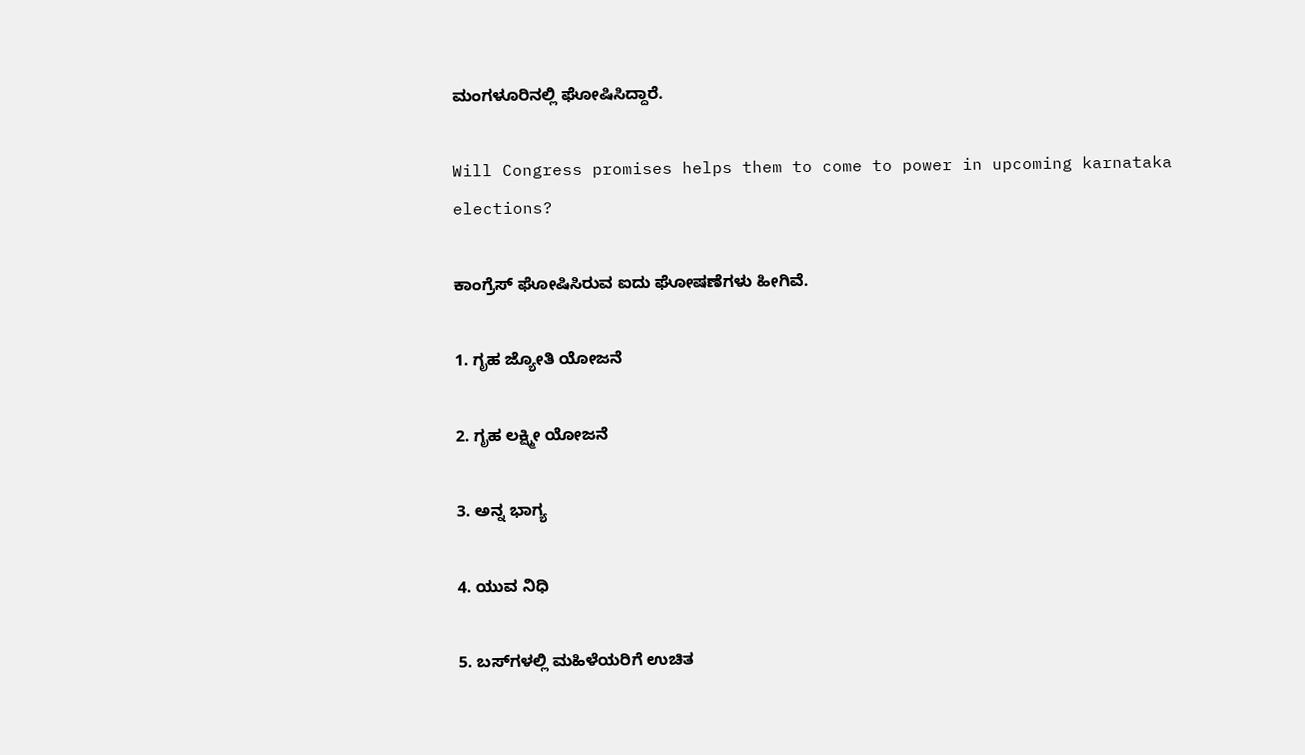ಮಂಗಳೂರಿನಲ್ಲಿ ಘೋಷಿಸಿದ್ದಾರೆ.

Will Congress promises helps them to come to power in upcoming karnataka elections?

ಕಾಂಗ್ರೆಸ್ ಘೋಷಿಸಿರುವ ಐದು ಘೋಷಣೆಗಳು ಹೀಗಿವೆ.

1. ಗೃಹ ಜ್ಯೋತಿ ಯೋಜನೆ

2. ಗೃಹ ಲಕ್ಷ್ಮೀ ಯೋಜನೆ

3. ಅನ್ನ ಭಾಗ್ಯ

4. ಯುವ ನಿಧಿ

5. ಬಸ್‌ಗಳಲ್ಲಿ ಮಹಿಳೆಯರಿಗೆ ಉಚಿತ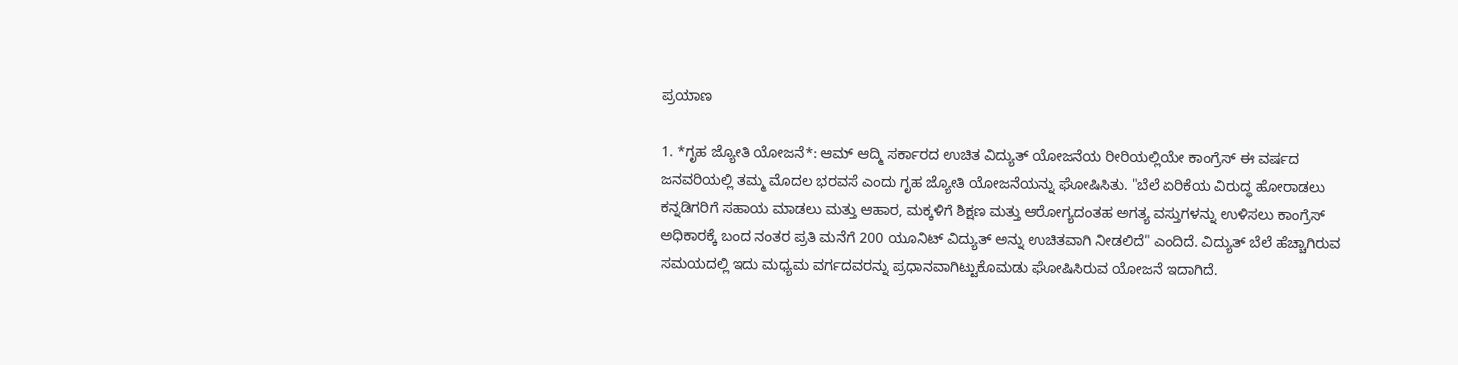ಪ್ರಯಾಣ

1. *ಗೃಹ ಜ್ಯೋತಿ ಯೋಜನೆ*: ಆಮ್ ಆದ್ಮಿ ಸರ್ಕಾರದ ಉಚಿತ ವಿದ್ಯುತ್ ಯೋಜನೆಯ ರೀರಿಯಲ್ಲಿಯೇ ಕಾಂಗ್ರೆಸ್ ಈ ವರ್ಷದ ಜನವರಿಯಲ್ಲಿ ತಮ್ಮ ಮೊದಲ ಭರವಸೆ ಎಂದು ಗೃಹ ಜ್ಯೋತಿ ಯೋಜನೆಯನ್ನು ಘೋಷಿಸಿತು. "ಬೆಲೆ ಏರಿಕೆಯ ವಿರುದ್ಧ ಹೋರಾಡಲು ಕನ್ನಡಿಗರಿಗೆ ಸಹಾಯ ಮಾಡಲು ಮತ್ತು ಆಹಾರ, ಮಕ್ಕಳಿಗೆ ಶಿಕ್ಷಣ ಮತ್ತು ಆರೋಗ್ಯದಂತಹ ಅಗತ್ಯ ವಸ್ತುಗಳನ್ನು ಉಳಿಸಲು ಕಾಂಗ್ರೆಸ್ ಅಧಿಕಾರಕ್ಕೆ ಬಂದ ನಂತರ ಪ್ರತಿ ಮನೆಗೆ 200 ಯೂನಿಟ್ ವಿದ್ಯುತ್ ಅನ್ನು ಉಚಿತವಾಗಿ ನೀಡಲಿದೆ" ಎಂದಿದೆ. ವಿದ್ಯುತ್ ಬೆಲೆ ಹೆಚ್ಚಾಗಿರುವ ಸಮಯದಲ್ಲಿ ಇದು ಮಧ್ಯಮ ವರ್ಗದವರನ್ನು ಪ್ರಧಾನವಾಗಿಟ್ಟುಕೊಮಡು ಘೋಷಿಸಿರುವ ಯೋಜನೆ ಇದಾಗಿದೆ.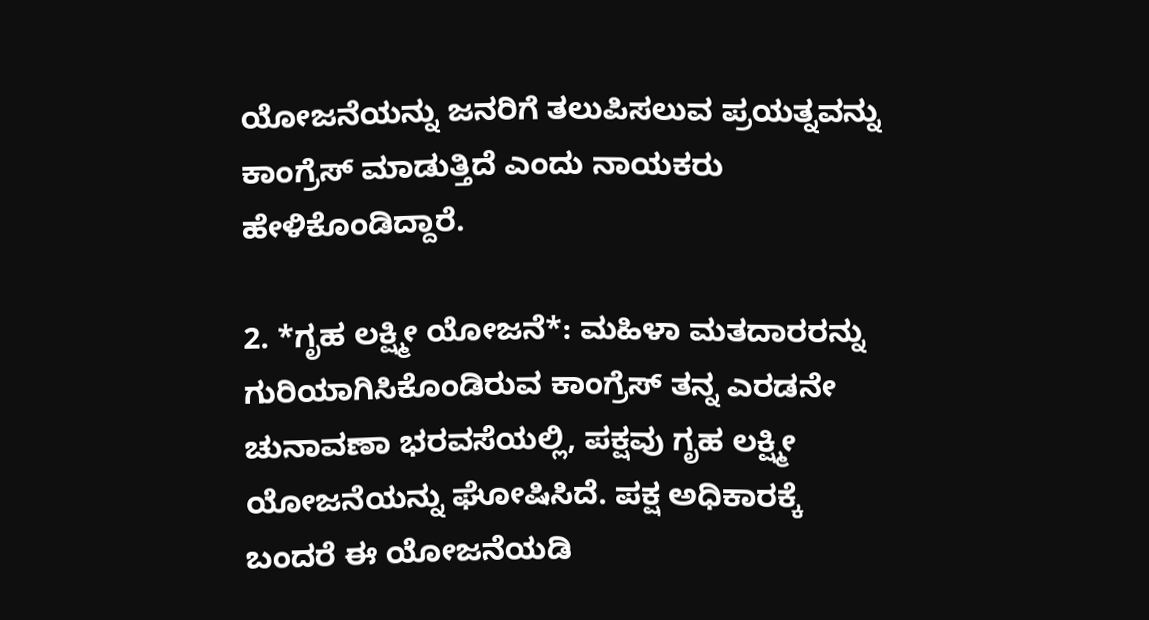ಯೋಜನೆಯನ್ನು ಜನರಿಗೆ ತಲುಪಿಸಲುವ ಪ್ರಯತ್ನವನ್ನು ಕಾಂಗ್ರೆಸ್ ಮಾಡುತ್ತಿದೆ ಎಂದು ನಾಯಕರು ಹೇಳಿಕೊಂಡಿದ್ದಾರೆ.

2. *ಗೃಹ ಲಕ್ಷ್ಮೀ ಯೋಜನೆ*: ಮಹಿಳಾ ಮತದಾರರನ್ನು ಗುರಿಯಾಗಿಸಿಕೊಂಡಿರುವ ಕಾಂಗ್ರೆಸ್ ತನ್ನ ಎರಡನೇ ಚುನಾವಣಾ ಭರವಸೆಯಲ್ಲಿ, ಪಕ್ಷವು ಗೃಹ ಲಕ್ಷ್ಮೀ ಯೋಜನೆಯನ್ನು ಘೋಷಿಸಿದೆ. ಪಕ್ಷ ಅಧಿಕಾರಕ್ಕೆ ಬಂದರೆ ಈ ಯೋಜನೆಯಡಿ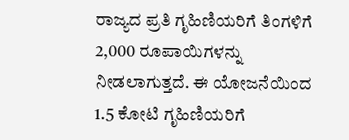ರಾಜ್ಯದ ಪ್ರತಿ ಗೃಹಿಣಿಯರಿಗೆ ತಿಂಗಳಿಗೆ 2,000 ರೂಪಾಯಿಗಳನ್ನು ನೀಡಲಾಗುತ್ತದೆ. ಈ ಯೋಜನೆಯಿಂದ 1.5 ಕೋಟಿ ಗೃಹಿಣಿಯರಿಗೆ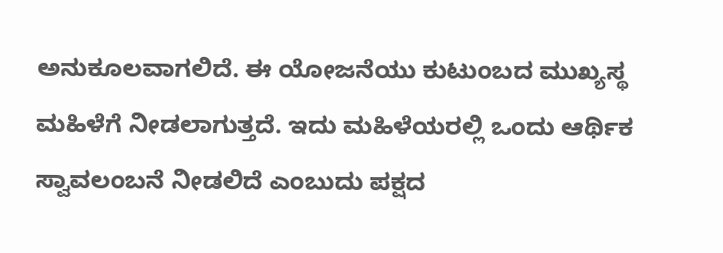ಅನುಕೂಲವಾಗಲಿದೆ. ಈ ಯೋಜನೆಯು ಕುಟುಂಬದ ಮುಖ್ಯಸ್ಥ ಮಹಿಳೆಗೆ ನೀಡಲಾಗುತ್ತದೆ. ಇದು ಮಹಿಳೆಯರಲ್ಲಿ ಒಂದು ಆರ್ಥಿಕ ಸ್ವಾವಲಂಬನೆ ನೀಡಲಿದೆ ಎಂಬುದು ಪಕ್ಷದ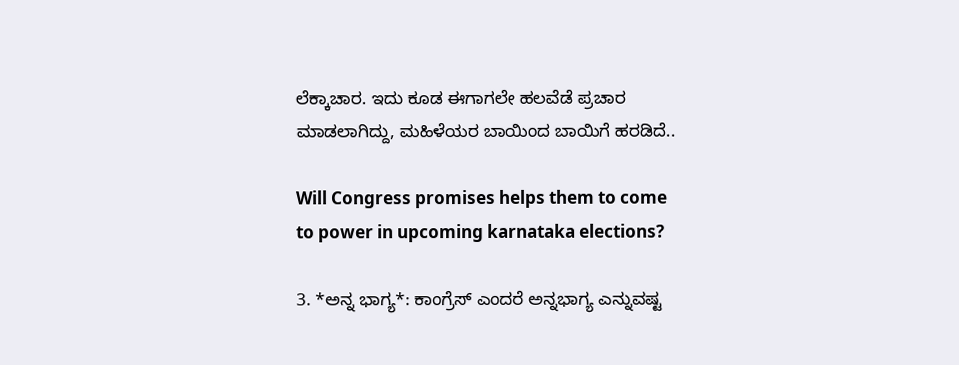ಲೆಕ್ಕಾಚಾರ. ಇದು ಕೂಡ ಈಗಾಗಲೇ ಹಲವೆಡೆ ಪ್ರಚಾರ ಮಾಡಲಾಗಿದ್ದು, ಮಹಿಳೆಯರ ಬಾಯಿಂದ ಬಾಯಿಗೆ ಹರಡಿದೆ..

Will Congress promises helps them to come to power in upcoming karnataka elections?

3. *ಅನ್ನ ಭಾಗ್ಯ*: ಕಾಂಗ್ರೆಸ್ ಎಂದರೆ ಅನ್ನಭಾಗ್ಯ ಎನ್ನುವಷ್ಟ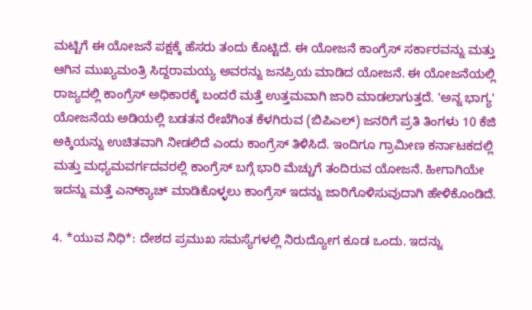ಮಟ್ಟಿಗೆ ಈ ಯೋಜನೆ ಪಕ್ಷಕ್ಕೆ ಹೆಸರು ತಂದು ಕೊಟ್ಟಿದೆ. ಈ ಯೋಜನೆ ಕಾಂಗ್ರೆಸ್ ಸರ್ಕಾರವನ್ನು ಮತ್ತು ಆಗಿನ ಮುಖ್ಯಮಂತ್ರಿ ಸಿದ್ದರಾಮಯ್ಯ ಅವರನ್ನು ಜನಪ್ರಿಯ ಮಾಡಿದ ಯೋಜನೆ. ಈ ಯೋಜನೆಯಲ್ಲಿ ರಾಜ್ಯದಲ್ಲಿ ಕಾಂಗ್ರೆಸ್ ಅಧಿಕಾರಕ್ಕೆ ಬಂದರೆ ಮತ್ತೆ ಉತ್ತಮವಾಗಿ ಜಾರಿ ಮಾಡಲಾಗುತ್ತದೆ. 'ಅನ್ನ ಭಾಗ್ಯ' ಯೋಜನೆಯ ಅಡಿಯಲ್ಲಿ ಬಡತನ ರೇಖೆಗಿಂತ ಕೆಳಗಿರುವ (ಬಿಪಿಎಲ್) ಜನರಿಗೆ ಪ್ರತಿ ತಿಂಗಳು 10 ಕೆಜಿ ಅಕ್ಕಿಯನ್ನು ಉಚಿತವಾಗಿ ನೀಡಲಿದೆ ಎಂದು ಕಾಂಗ್ರೆಸ್ ತಿಳಿಸಿದೆ. ಇಂದಿಗೂ ಗ್ರಾಮೀಣ ಕರ್ನಾಟಕದಲ್ಲಿ ಮತ್ತು ಮಧ್ಯಮವರ್ಗದವರಲ್ಲಿ ಕಾಂಗ್ರೆಸ್‌ ಬಗ್ಗೆ ಭಾರಿ ಮೆಚ್ಚುಗೆ ತಂದಿರುವ ಯೋಜನೆ. ಹೀಗಾಗಿಯೇ ಇದನ್ನು ಮತ್ತೆ ಎನ್‌ಕ್ಯಾಚ್ ಮಾಡಿಕೊಳ್ಳಲು ಕಾಂಗ್ರೆಸ್ ಇದನ್ನು ಜಾರಿಗೊಳಿಸುವುದಾಗಿ ಹೇಳಿಕೊಂಡಿದೆ.

4. *ಯುವ ನಿಧಿ*: ದೇಶದ ಪ್ರಮುಖ ಸಮಸ್ಯೆಗಳಲ್ಲಿ ನಿರುದ್ಯೋಗ ಕೂಡ ಒಂದು. ಇದನ್ನು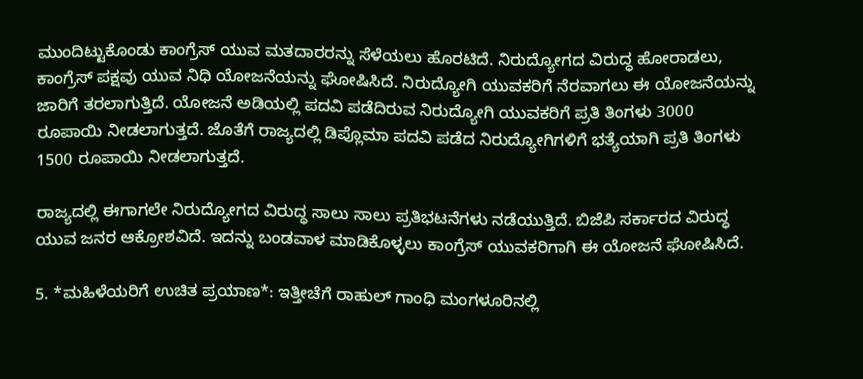ಮುಂದಿಟ್ಟುಕೊಂಡು ಕಾಂಗ್ರೆಸ್ ಯುವ ಮತದಾರರನ್ನು ಸೆಳೆಯಲು ಹೊರಟಿದೆ. ನಿರುದ್ಯೋಗದ ವಿರುದ್ಧ ಹೋರಾಡಲು, ಕಾಂಗ್ರೆಸ್ ಪಕ್ಷವು ಯುವ ನಿಧಿ ಯೋಜನೆಯನ್ನು ಘೋಷಿಸಿದೆ. ನಿರುದ್ಯೋಗಿ ಯುವಕರಿಗೆ ನೆರವಾಗಲು ಈ ಯೋಜನೆಯನ್ನು ಜಾರಿಗೆ ತರಲಾಗುತ್ತಿದೆ. ಯೋಜನೆ ಅಡಿಯಲ್ಲಿ ಪದವಿ ಪಡೆದಿರುವ ನಿರುದ್ಯೋಗಿ ಯುವಕರಿಗೆ ಪ್ರತಿ ತಿಂಗಳು 3000 ರೂಪಾಯಿ ನೀಡಲಾಗುತ್ತದೆ. ಜೊತೆಗೆ ರಾಜ್ಯದಲ್ಲಿ ಡಿಪ್ಲೊಮಾ ಪದವಿ ಪಡೆದ ನಿರುದ್ಯೋಗಿಗಳಿಗೆ ಭತ್ಯೆಯಾಗಿ ಪ್ರತಿ ತಿಂಗಳು 1500 ರೂಪಾಯಿ ನೀಡಲಾಗುತ್ತದೆ.

ರಾಜ್ಯದಲ್ಲಿ ಈಗಾಗಲೇ ನಿರುದ್ಯೋಗದ ವಿರುದ್ಧ ಸಾಲು ಸಾಲು ಪ್ರತಿಭಟನೆಗಳು ನಡೆಯುತ್ತಿದೆ. ಬಿಜೆಪಿ ಸರ್ಕಾರದ ವಿರುದ್ಧ ಯುವ ಜನರ ಆಕ್ರೋಶವಿದೆ. ಇದನ್ನು ಬಂಡವಾಳ ಮಾಡಿಕೊಳ್ಳಲು ಕಾಂಗ್ರೆಸ್ ಯುವಕರಿಗಾಗಿ ಈ ಯೋಜನೆ ಘೋಷಿಸಿದೆ.

5. *ಮಹಿಳೆಯರಿಗೆ ಉಚಿತ ಪ್ರಯಾಣ*: ಇತ್ತೀಚೆಗೆ ರಾಹುಲ್ ಗಾಂಧಿ ಮಂಗಳೂರಿನಲ್ಲಿ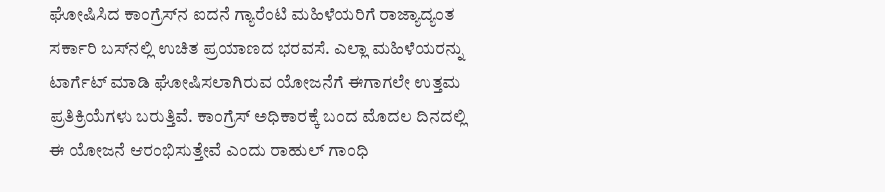ಘೋಷಿಸಿದ ಕಾಂಗ್ರೆಸ್‌ನ ಐದನೆ ಗ್ಯಾರೆಂಟಿ ಮಹಿಳೆಯರಿಗೆ ರಾಜ್ಯಾದ್ಯಂತ ಸರ್ಕಾರಿ ಬಸ್‌ನಲ್ಲಿ ಉಚಿತ ಪ್ರಯಾಣದ ಭರವಸೆ. ಎಲ್ಲಾ ಮಹಿಳೆಯರನ್ನು ಟಾರ್ಗೆಟ್ ಮಾಡಿ ಘೋಷಿಸಲಾಗಿರುವ ಯೋಜನೆಗೆ ಈಗಾಗಲೇ ಉತ್ತಮ ಪ್ರತಿಕ್ರಿಯೆಗಳು ಬರುತ್ತಿವೆ. ಕಾಂಗ್ರೆಸ್ ಅಧಿಕಾರಕ್ಕೆ ಬಂದ ಮೊದಲ ದಿನದಲ್ಲಿ ಈ ಯೋಜನೆ ಆರಂಭಿಸುತ್ತೇವೆ ಎಂದು ರಾಹುಲ್ ಗಾಂಧಿ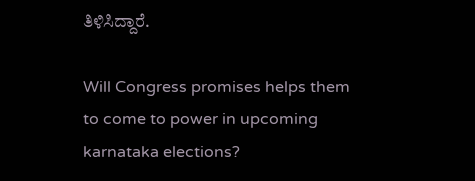ತಿಳಿಸಿದ್ದಾರೆ.

Will Congress promises helps them to come to power in upcoming karnataka elections?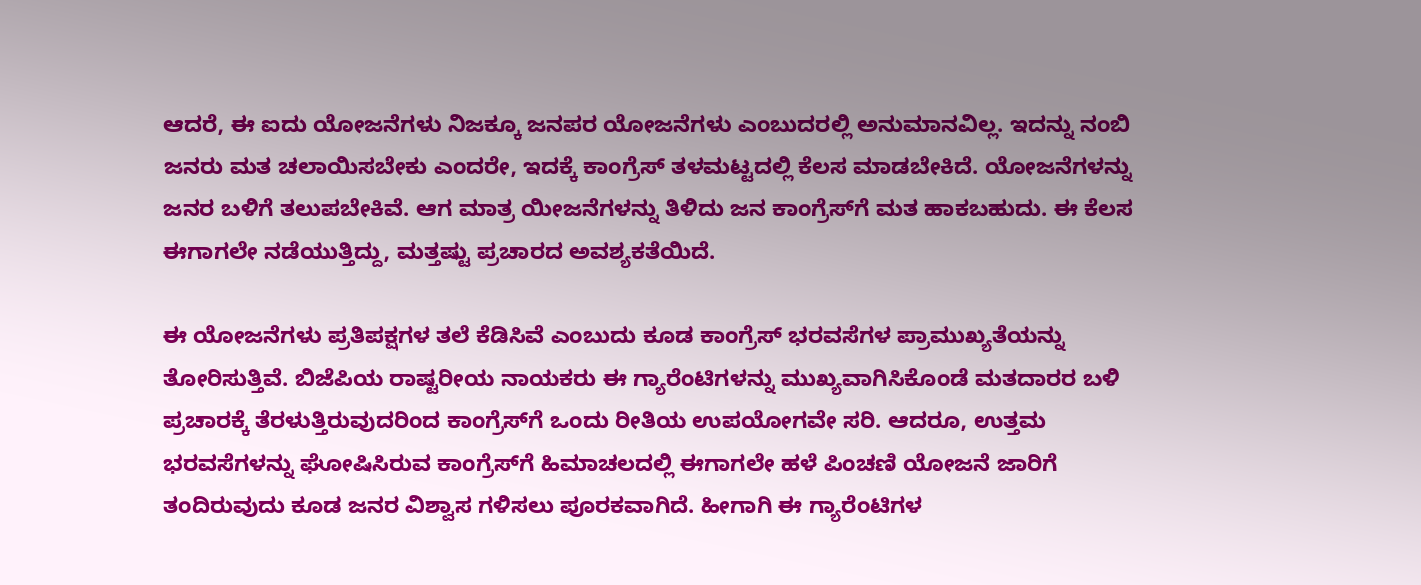ಆದರೆ, ಈ ಐದು ಯೋಜನೆಗಳು ನಿಜಕ್ಕೂ ಜನಪರ ಯೋಜನೆಗಳು ಎಂಬುದರಲ್ಲಿ ಅನುಮಾನವಿಲ್ಲ. ಇದನ್ನು ನಂಬಿ ಜನರು ಮತ ಚಲಾಯಿಸಬೇಕು ಎಂದರೇ, ಇದಕ್ಕೆ ಕಾಂಗ್ರೆಸ್ ತಳಮಟ್ಟದಲ್ಲಿ ಕೆಲಸ ಮಾಡಬೇಕಿದೆ. ಯೋಜನೆಗಳನ್ನು ಜನರ ಬಳಿಗೆ ತಲುಪಬೇಕಿವೆ. ಆಗ ಮಾತ್ರ ಯೀಜನೆಗಳನ್ನು ತಿಳಿದು ಜನ ಕಾಂಗ್ರೆಸ್‌ಗೆ ಮತ ಹಾಕಬಹುದು. ಈ ಕೆಲಸ ಈಗಾಗಲೇ ನಡೆಯುತ್ತಿದ್ದು, ಮತ್ತಷ್ಟು ಪ್ರಚಾರದ ಅವಶ್ಯಕತೆಯಿದೆ.

ಈ ಯೋಜನೆಗಳು ಪ್ರತಿಪಕ್ಷಗಳ ತಲೆ ಕೆಡಿಸಿವೆ ಎಂಬುದು ಕೂಡ ಕಾಂಗ್ರೆಸ್ ಭರವಸೆಗಳ ಪ್ರಾಮುಖ್ಯತೆಯನ್ನು ತೋರಿಸುತ್ತಿವೆ. ಬಿಜೆಪಿಯ ರಾಷ್ಟರೀಯ ನಾಯಕರು ಈ ಗ್ಯಾರೆಂಟಿಗಳನ್ನು ಮುಖ್ಯವಾಗಿಸಿಕೊಂಡೆ ಮತದಾರರ ಬಳಿ ಪ್ರಚಾರಕ್ಕೆ ತೆರಳುತ್ತಿರುವುದರಿಂದ ಕಾಂಗ್ರೆಸ್‌ಗೆ ಒಂದು ರೀತಿಯ ಉಪಯೋಗವೇ ಸರಿ. ಆದರೂ, ಉತ್ತಮ ಭರವಸೆಗಳನ್ನು ಘೋಷಿಸಿರುವ ಕಾಂಗ್ರೆಸ್‌ಗೆ ಹಿಮಾಚಲದಲ್ಲಿ ಈಗಾಗಲೇ ಹಳೆ ಪಿಂಚಣಿ ಯೋಜನೆ ಜಾರಿಗೆ ತಂದಿರುವುದು ಕೂಡ ಜನರ ವಿಶ್ವಾಸ ಗಳಿಸಲು ಪೂರಕವಾಗಿದೆ. ಹೀಗಾಗಿ ಈ ಗ್ಯಾರೆಂಟಿಗಳ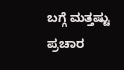ಬಗ್ಗೆ ಮತ್ತಷ್ಟು ಪ್ರಚಾರ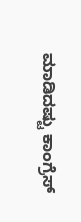ಮಾಡಿದಷ್ಟು ಕಾಂಗ್ರೆಸ್‌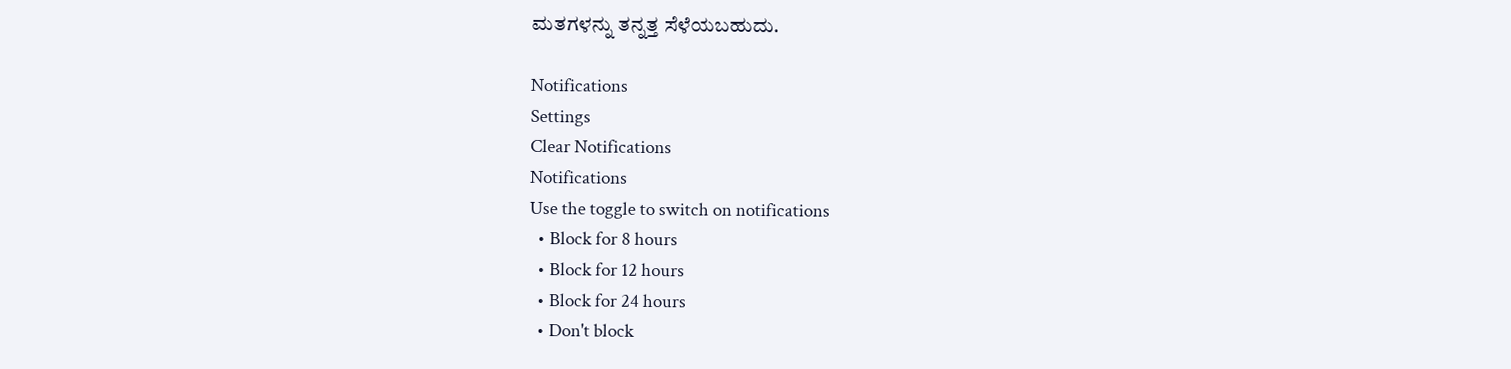ಮತಗಳನ್ನು ತನ್ನತ್ತ ಸೆಳೆಯಬಹುದು.

Notifications
Settings
Clear Notifications
Notifications
Use the toggle to switch on notifications
  • Block for 8 hours
  • Block for 12 hours
  • Block for 24 hours
  • Don't block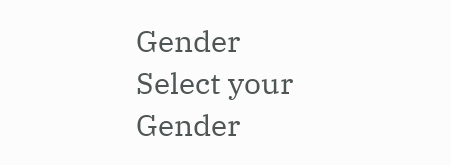Gender
Select your Gender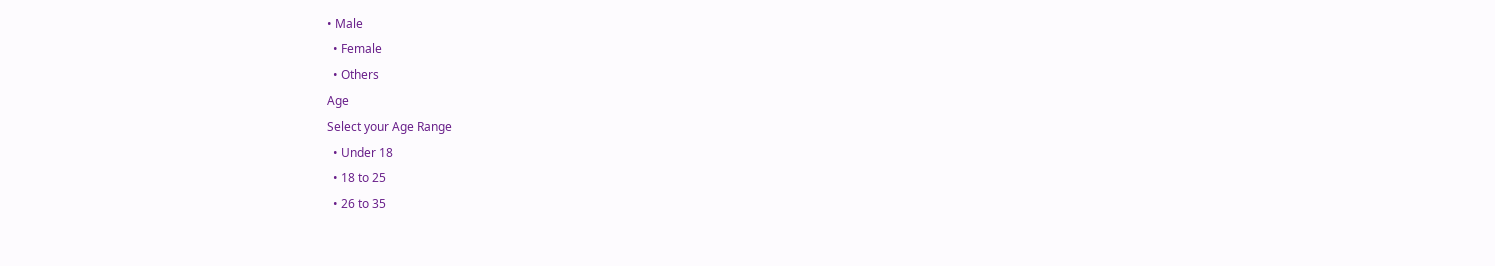• Male
  • Female
  • Others
Age
Select your Age Range
  • Under 18
  • 18 to 25
  • 26 to 35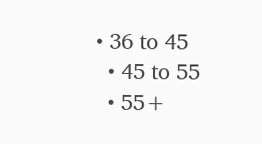• 36 to 45
  • 45 to 55
  • 55+